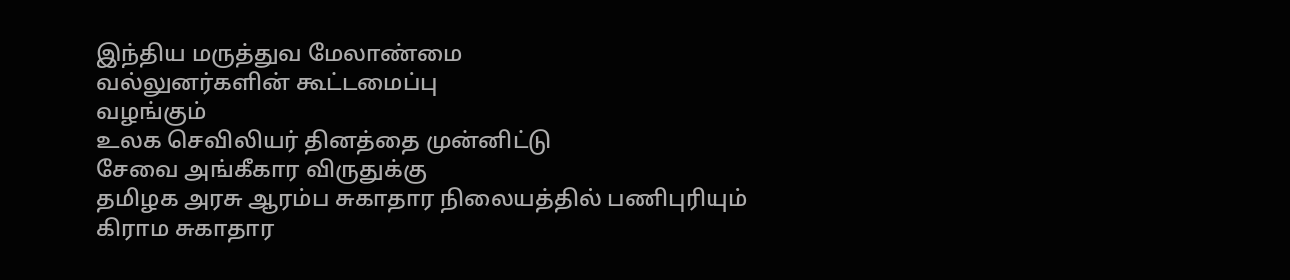இந்திய மருத்துவ மேலாண்மை
வல்லுனர்களின் கூட்டமைப்பு
வழங்கும்
உலக செவிலியர் தினத்தை முன்னிட்டு
சேவை அங்கீகார விருதுக்கு
தமிழக அரசு ஆரம்ப சுகாதார நிலையத்தில் பணிபுரியும்
கிராம சுகாதார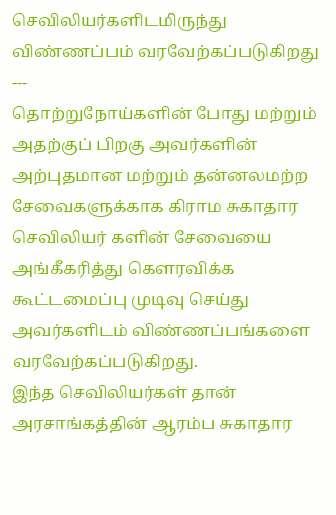செவிலியர்களிடமிருந்து
விண்ணப்பம் வரவேற்கப்படுகிறது
---
தொற்றுநோய்களின் போது மற்றும் அதற்குப் பிறகு அவர்களின் அற்புதமான மற்றும் தன்னலமற்ற சேவைகளுக்காக கிராம சுகாதார செவிலியர் களின் சேவையை அங்கீகரித்து கௌரவிக்க கூட்டமைப்பு முடிவு செய்து அவர்களிடம் விண்ணப்பங்களை வரவேற்கப்படுகிறது.
இந்த செவிலியர்கள் தான் அரசாங்கத்தின் ஆரம்ப சுகாதார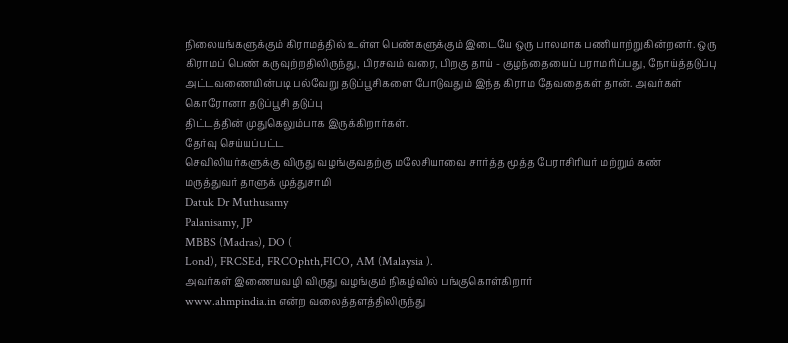நிலையங்களுக்கும் கிராமத்தில் உள்ள பெண்களுக்கும் இடையே ஒரு பாலமாக பணியாற்றுகின்றனர். ஒரு கிராமப் பெண் கருவுற்றதிலிருந்து, பிரசவம் வரை, பிறகு தாய் - குழந்தையைப் பராமரிப்பது, நோய்த்தடுப்பு அட்டவணையின்படி பல்வேறு தடுப்பூசிகளை போடுவதும் இந்த கிராம தேவதைகள் தான். அவர்கள் கொரோனா தடுப்பூசி தடுப்பு
திட்டத்தின் முதுகெலும்பாக இருக்கிறார்கள்.
தேர்வு செய்யப்பட்ட
செவிலியர்களுக்கு விருது வழங்குவதற்கு மலேசியாவை சார்த்த மூத்த பேராசிரியர் மற்றும் கண்
மருத்துவர் தாளுக் முத்துசாமி
Datuk Dr Muthusamy
Palanisamy, JP
MBBS (Madras), DO (
Lond), FRCSEd, FRCOphth,FICO, AM (Malaysia ).
அவர்கள் இணையவழி விருது வழங்கும் நிகழ்வில் பங்குகொள்கிறார்
www.ahmpindia.in என்ற வலைத்தளத்திலிருந்து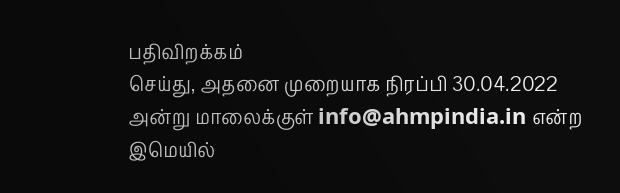பதிவிறக்கம்
செய்து, அதனை முறையாக நிரப்பி 30.04.2022 அன்று மாலைக்குள் info@ahmpindia.in என்ற இமெயில்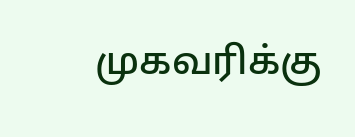முகவரிக்கு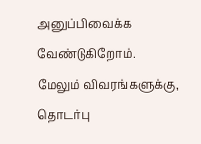அனுப்பிவைக்க வேண்டுகிறோம்.
மேலும் விவரங்களுக்கு, தொடர்பு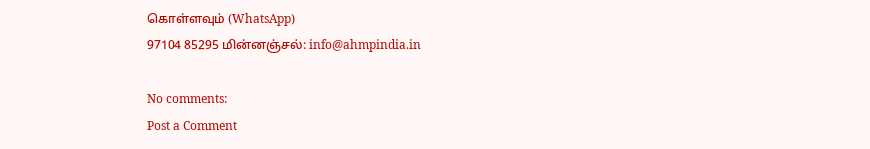கொள்ளவும் (WhatsApp)
97104 85295 மின்னஞ்சல்: info@ahmpindia.in

No comments:
Post a Comment